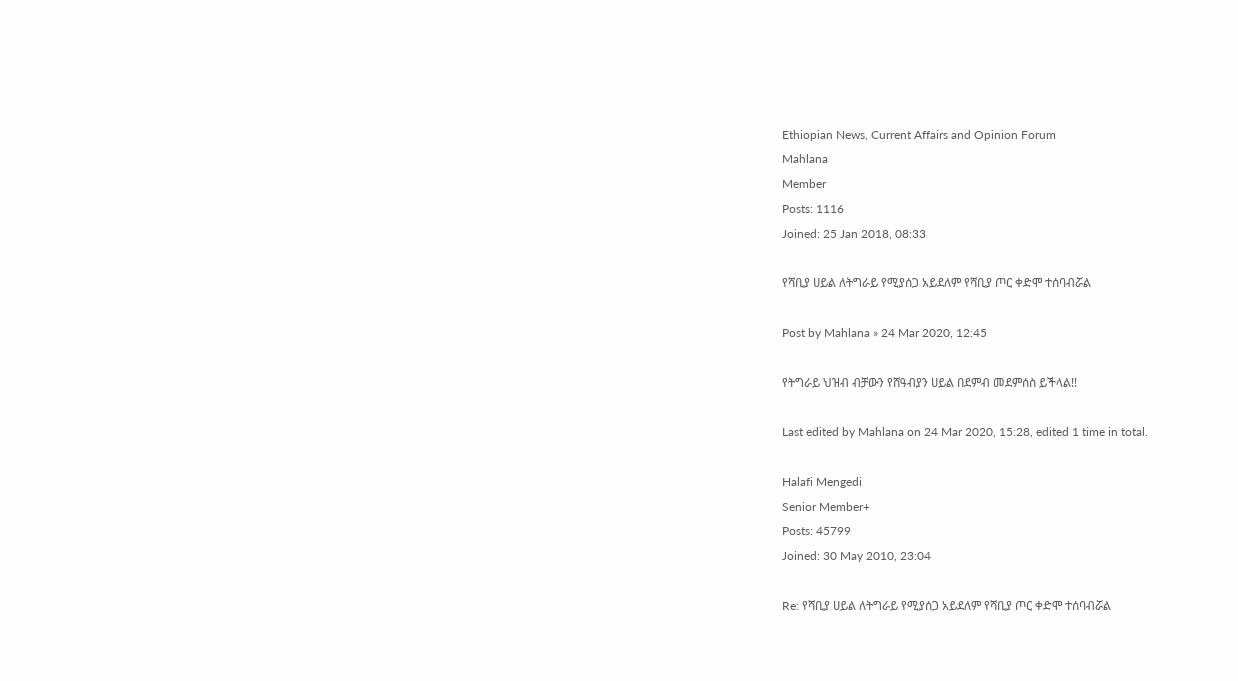Ethiopian News, Current Affairs and Opinion Forum
Mahlana
Member
Posts: 1116
Joined: 25 Jan 2018, 08:33

የሻቢያ ሀይል ለትግራይ የሚያሰጋ አይደለም የሻቢያ ጦር ቀድሞ ተሰባብሯል

Post by Mahlana » 24 Mar 2020, 12:45

የትግራይ ህዝብ ብቻውን የሸዓብያን ሀይል በደምብ መደምሰስ ይችላል!!

Last edited by Mahlana on 24 Mar 2020, 15:28, edited 1 time in total.

Halafi Mengedi
Senior Member+
Posts: 45799
Joined: 30 May 2010, 23:04

Re: የሻቢያ ሀይል ለትግራይ የሚያሰጋ አይደለም የሻቢያ ጦር ቀድሞ ተሰባብሯል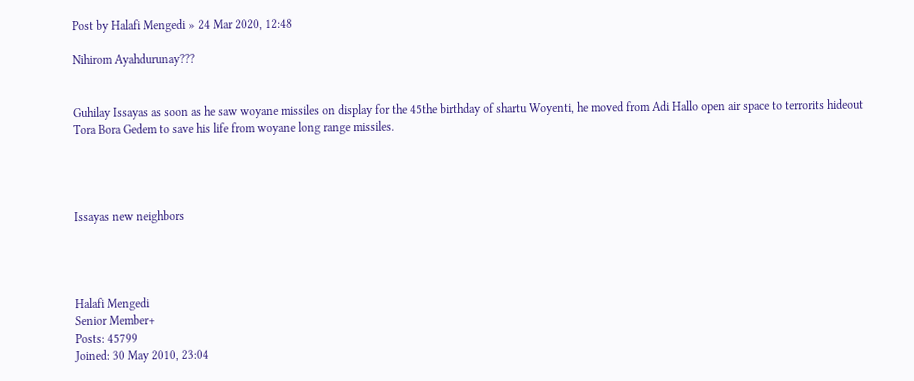Post by Halafi Mengedi » 24 Mar 2020, 12:48

Nihirom Ayahdurunay???


Guhilay Issayas as soon as he saw woyane missiles on display for the 45the birthday of shartu Woyenti, he moved from Adi Hallo open air space to terrorits hideout Tora Bora Gedem to save his life from woyane long range missiles.




Issayas new neighbors




Halafi Mengedi
Senior Member+
Posts: 45799
Joined: 30 May 2010, 23:04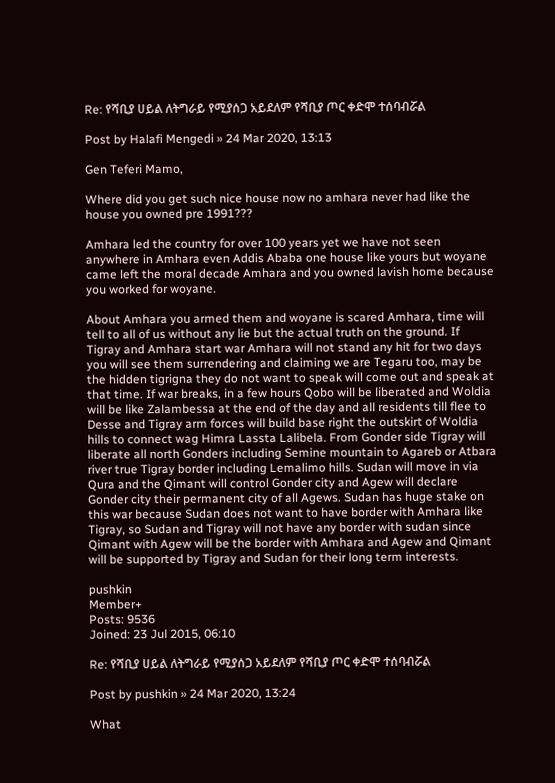Re: የሻቢያ ሀይል ለትግራይ የሚያሰጋ አይደለም የሻቢያ ጦር ቀድሞ ተሰባብሯል

Post by Halafi Mengedi » 24 Mar 2020, 13:13

Gen Teferi Mamo,

Where did you get such nice house now no amhara never had like the house you owned pre 1991???

Amhara led the country for over 100 years yet we have not seen anywhere in Amhara even Addis Ababa one house like yours but woyane came left the moral decade Amhara and you owned lavish home because you worked for woyane.

About Amhara you armed them and woyane is scared Amhara, time will tell to all of us without any lie but the actual truth on the ground. If Tigray and Amhara start war Amhara will not stand any hit for two days you will see them surrendering and claiming we are Tegaru too, may be the hidden tigrigna they do not want to speak will come out and speak at that time. If war breaks, in a few hours Qobo will be liberated and Woldia will be like Zalambessa at the end of the day and all residents till flee to Desse and Tigray arm forces will build base right the outskirt of Woldia hills to connect wag Himra Lassta Lalibela. From Gonder side Tigray will liberate all north Gonders including Semine mountain to Agareb or Atbara river true Tigray border including Lemalimo hills. Sudan will move in via Qura and the Qimant will control Gonder city and Agew will declare Gonder city their permanent city of all Agews. Sudan has huge stake on this war because Sudan does not want to have border with Amhara like Tigray, so Sudan and Tigray will not have any border with sudan since Qimant with Agew will be the border with Amhara and Agew and Qimant will be supported by Tigray and Sudan for their long term interests.

pushkin
Member+
Posts: 9536
Joined: 23 Jul 2015, 06:10

Re: የሻቢያ ሀይል ለትግራይ የሚያሰጋ አይደለም የሻቢያ ጦር ቀድሞ ተሰባብሯል

Post by pushkin » 24 Mar 2020, 13:24

What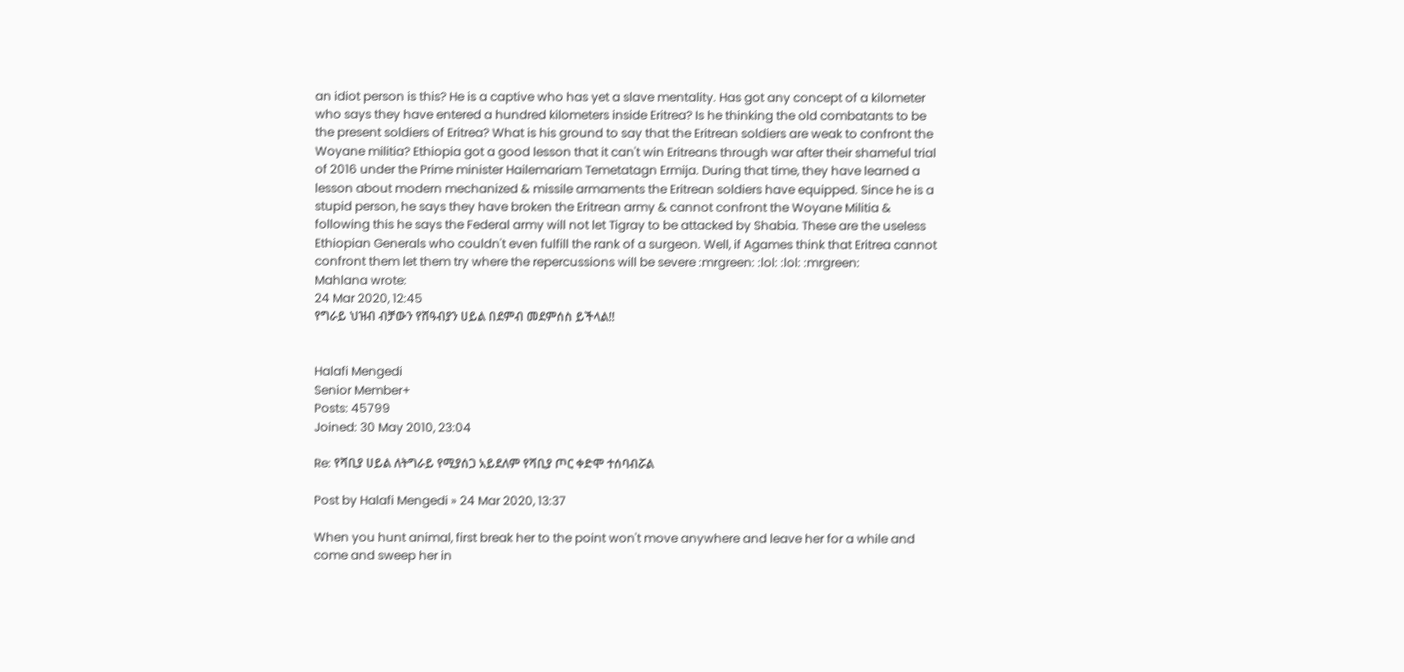an idiot person is this? He is a captive who has yet a slave mentality. Has got any concept of a kilometer who says they have entered a hundred kilometers inside Eritrea? Is he thinking the old combatants to be the present soldiers of Eritrea? What is his ground to say that the Eritrean soldiers are weak to confront the Woyane militia? Ethiopia got a good lesson that it can't win Eritreans through war after their shameful trial of 2016 under the Prime minister Hailemariam Temetatagn Ermija. During that time, they have learned a lesson about modern mechanized & missile armaments the Eritrean soldiers have equipped. Since he is a stupid person, he says they have broken the Eritrean army & cannot confront the Woyane Militia & following this he says the Federal army will not let Tigray to be attacked by Shabia. These are the useless Ethiopian Generals who couldn't even fulfill the rank of a surgeon. Well, if Agames think that Eritrea cannot confront them let them try where the repercussions will be severe :mrgreen: :lol: :lol: :mrgreen:
Mahlana wrote:
24 Mar 2020, 12:45
የግራይ ህዝብ ብቻውን የሸዓብያን ሀይል በደምብ መደምሰስ ይችላል!!


Halafi Mengedi
Senior Member+
Posts: 45799
Joined: 30 May 2010, 23:04

Re: የሻቢያ ሀይል ለትግራይ የሚያሰጋ አይደለም የሻቢያ ጦር ቀድሞ ተሰባብሯል

Post by Halafi Mengedi » 24 Mar 2020, 13:37

When you hunt animal, first break her to the point won't move anywhere and leave her for a while and come and sweep her in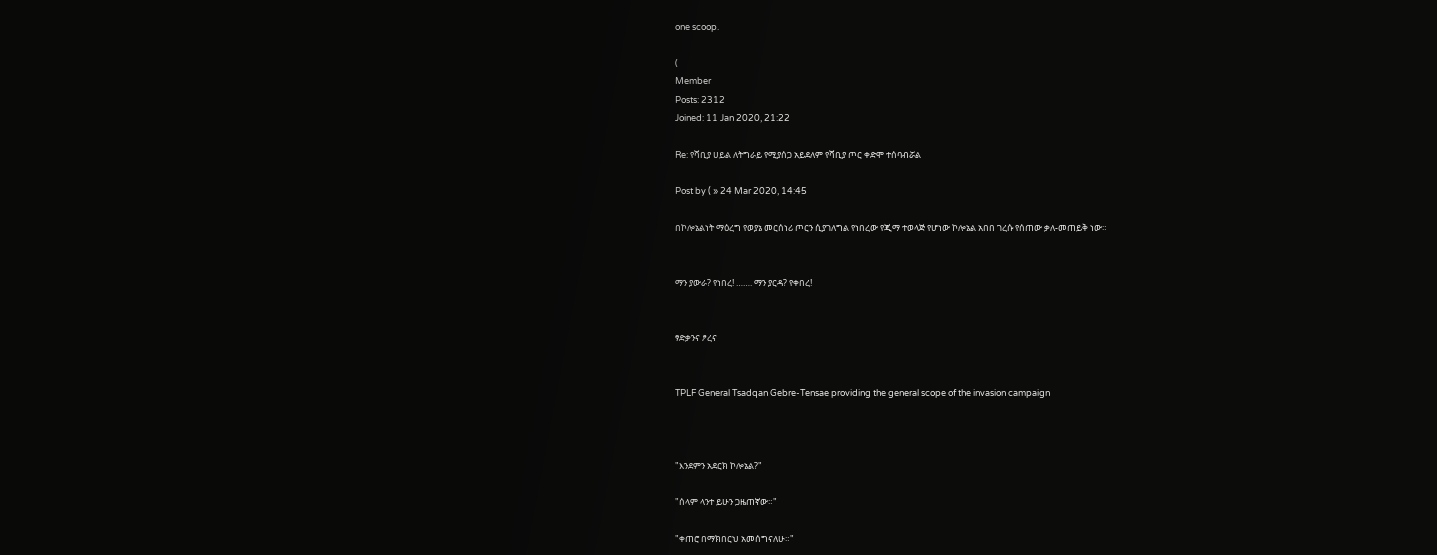one scoop.

(
Member
Posts: 2312
Joined: 11 Jan 2020, 21:22

Re: የሻቢያ ሀይል ለትግራይ የሚያሰጋ አይደለም የሻቢያ ጦር ቀድሞ ተሰባብሯል

Post by ( » 24 Mar 2020, 14:45

በኮሎኔልነት ማዕረግ የወያኔ መርሰነሪ ጦርን ሲያገለግል የነበረው የጂማ ተወላጅ የሆነው ኮሎኔል አበበ ገረሱ የሰጠው ቃለ-መጠይቅ ነው።


ማን ያውራ? የነበረ! ……. ማን ያርዳ? የቀበረ!


ፃድቃንና ፆረና


TPLF General Tsadqan Gebre-Tensae providing the general scope of the invasion campaign



"እንደምን አደርክ ኮሎኔል?"

"ሰላም ላንተ ይሁን ጋዜጠኛው።"

"ቀጠሮ በማክበርህ አመሰግናለሁ።"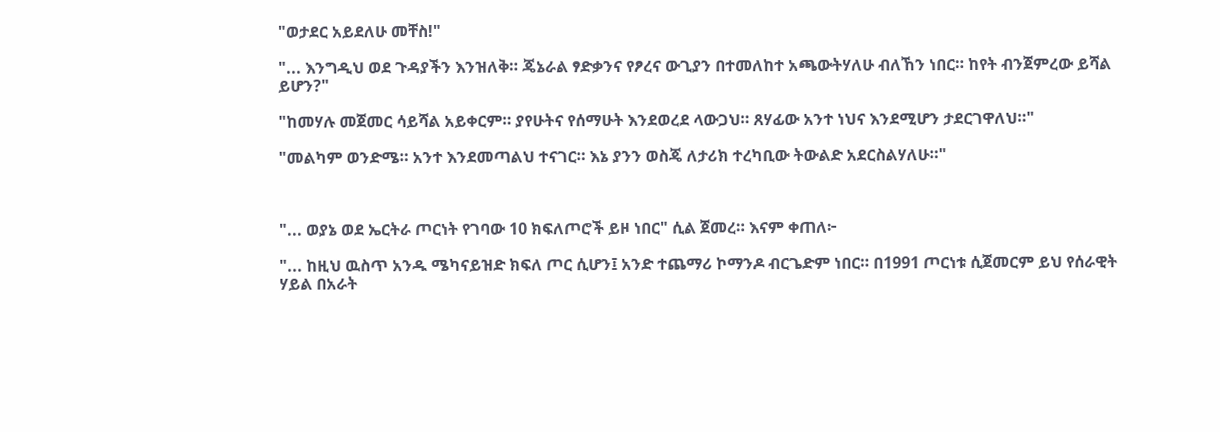"ወታደር አይደለሁ መቸስ!"

"... እንግዲህ ወደ ጉዳያችን እንዝለቅ። ጄኔራል ፃድቃንና የፆረና ውጊያን በተመለከተ አጫውትሃለሁ ብለኸን ነበር። ከየት ብንጀምረው ይሻል ይሆን?"

"ከመሃሉ መጀመር ሳይሻል አይቀርም። ያየሁትና የሰማሁት እንደወረደ ላውጋህ። ጸሃፊው አንተ ነህና እንደሚሆን ታደርገዋለህ።"

"መልካም ወንድሜ። አንተ እንደመጣልህ ተናገር። እኔ ያንን ወስጄ ለታሪክ ተረካቢው ትውልድ አደርስልሃለሁ።"



"... ወያኔ ወደ ኤርትራ ጦርነት የገባው 10 ክፍለጦሮች ይዞ ነበር" ሲል ጀመረ። እናም ቀጠለ፦

"... ከዚህ ዉስጥ አንዱ ሜካናይዝድ ክፍለ ጦር ሲሆን፤ አንድ ተጨማሪ ኮማንዶ ብርጌድም ነበር። በ1991 ጦርነቱ ሲጀመርም ይህ የሰራዊት ሃይል በአራት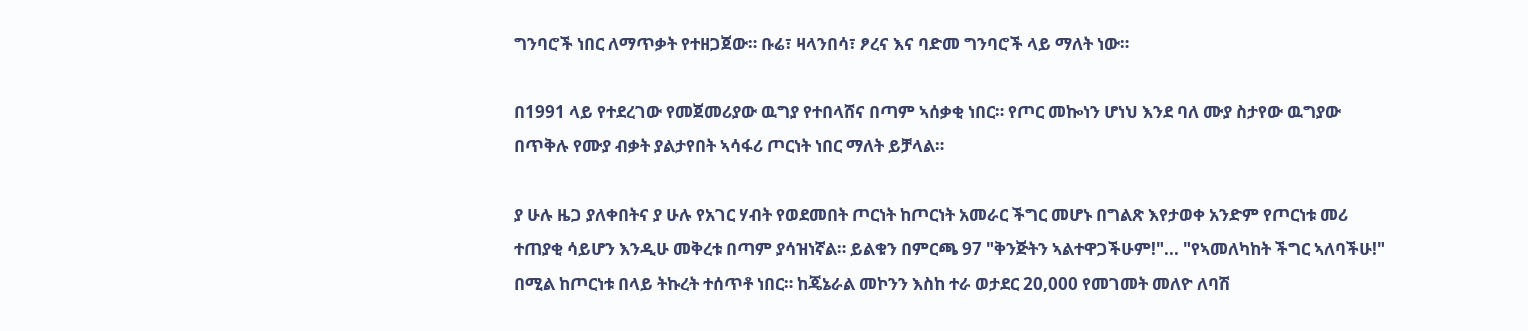ግንባሮች ነበር ለማጥቃት የተዘጋጀው። ቡሬ፣ ዛላንበሳ፣ ፆረና እና ባድመ ግንባሮች ላይ ማለት ነው።

በ1991 ላይ የተደረገው የመጀመሪያው ዉግያ የተበላሸና በጣም ኣሰቃቂ ነበር። የጦር መኰነን ሆነህ እንደ ባለ ሙያ ስታየው ዉግያው በጥቅሉ የሙያ ብቃት ያልታየበት ኣሳፋሪ ጦርነት ነበር ማለት ይቻላል።

ያ ሁሉ ዜጋ ያለቀበትና ያ ሁሉ የአገር ሃብት የወደመበት ጦርነት ከጦርነት አመራር ችግር መሆኑ በግልጽ እየታወቀ አንድም የጦርነቱ መሪ ተጠያቂ ሳይሆን እንዲሁ መቅረቱ በጣም ያሳዝነኛል። ይልቁን በምርጫ 97 "ቅንጅትን ኣልተዋጋችሁም!"... "የኣመለካከት ችግር ኣለባችሁ!" በሚል ከጦርነቱ በላይ ትኩረት ተሰጥቶ ነበር። ከጄኔራል መኮንን እስከ ተራ ወታደር 20,000 የመገመት መለዮ ለባሽ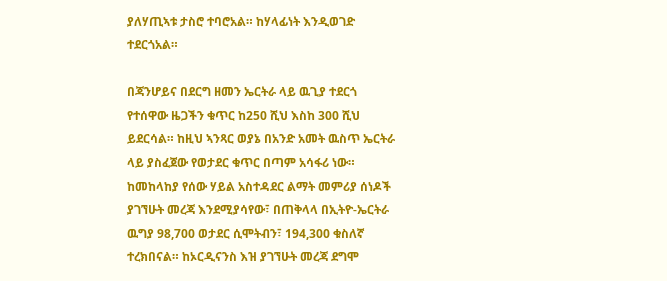ያለሃጢኣቱ ታስሮ ተባሮአል። ከሃላፊነት እንዲወገድ ተደርጎአል።

በጃንሆይና በደርግ ዘመን ኤርትራ ላይ ዉጊያ ተደርጎ የተሰዋው ዜጋችን ቁጥር ከ250 ሺህ እስከ 300 ሺህ ይደርሳል። ከዚህ ኣንጻር ወያኔ በአንድ አመት ዉስጥ ኤርትራ ላይ ያስፈጀው የወታደር ቁጥር በጣም አሳፋሪ ነው። ከመከላከያ የሰው ሃይል አስተዳደር ልማት መምሪያ ሰነዶች ያገኘሁት መረጃ እንደሚያሳየው፣ በጠቅላላ በኢትዮ-ኤርትራ ዉግያ 98,700 ወታደር ሲሞትብን፣ 194,300 ቁስለኛ ተረክበናል። ከኦርዲናንስ እዝ ያገኘሁት መረጃ ደግሞ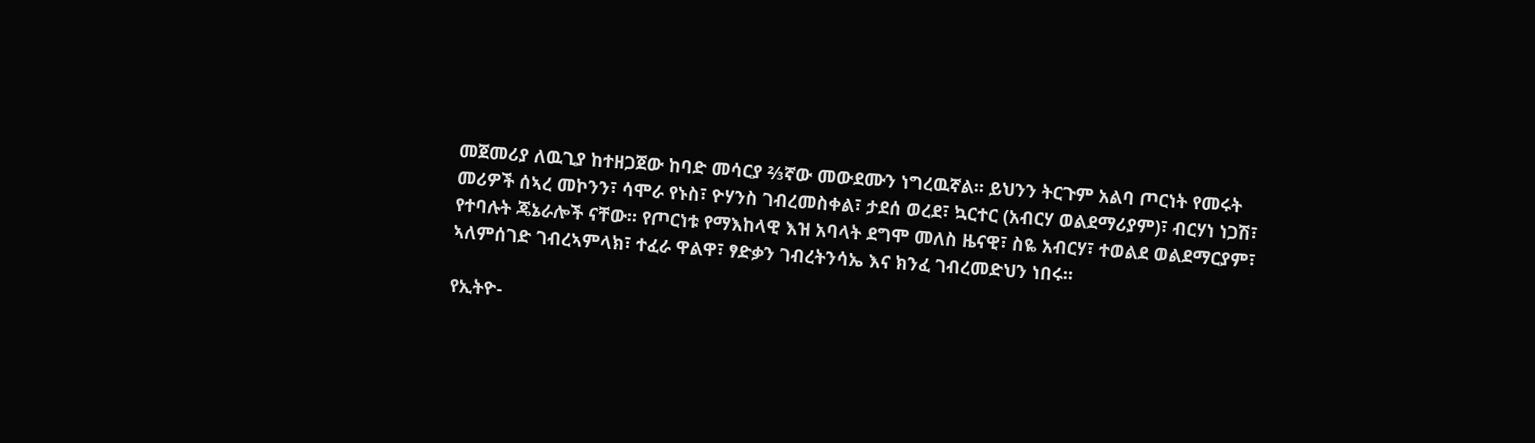መጀመሪያ ለዉጊያ ከተዘጋጀው ከባድ መሳርያ ⅔ኛው መውደሙን ነግረዉኛል። ይህንን ትርጉም አልባ ጦርነት የመሩት መሪዎች ሰኣረ መኮንን፣ ሳሞራ የኑስ፣ ዮሃንስ ገብረመስቀል፣ ታደሰ ወረደ፣ ኳርተር (አብርሃ ወልደማሪያም)፣ ብርሃነ ነጋሽ፣ የተባሉት ጄኔራሎች ናቸው። የጦርነቱ የማእከላዊ እዝ አባላት ደግሞ መለስ ዜናዊ፣ ስዬ አብርሃ፣ ተወልደ ወልደማርያም፣ ኣለምሰገድ ገብረኣምላክ፣ ተፈራ ዋልዋ፣ ፃድቃን ገብረትንሳኤ እና ክንፈ ገብረመድህን ነበሩ።

የኢትዮ-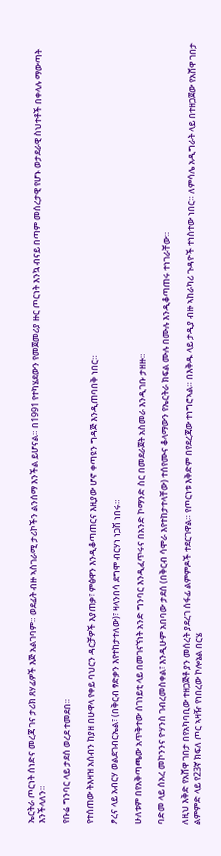ኤርትራ ጦርነት ሰነድና መረጃ ገና ታሪክ ጸሃፊዎች እጅ አልገባም። ወደፊት ብዙ ኣስገራሚ ታሪኮችን ልንሰማ እንችል ይሆናል። በ1991 የተካሄደውን የመጀመሪያ ዙር ጦርነት እንኳ ብናይ በጣም መሰረታዊ የሆኑ ወታደራዊ ስህተቶች በቀላሉ ማውጣት እንችላለን።

የቡሬ ግንባር ላይ ታደሰ ወረደ ተመደበ።

የተሰጠው ትእዛዝ አሰብን ከያዘ በሁዋላ የቀይ ባህርን ዳርቻዎች እያጠቃ፣ ምፅዋን እንዲቆጣጠርና እዚያው ሆኖ ቀጣዩን ግዳጅ እንዲጠባበቅ ነበር።

ፆረና ላይ አብርሃ ወልደገብርኤል፣ (በቅርብ ፃድቃን እየተከታተለው)፣ ዛላንበሳ ደግሞ ብርሃነ ነጋሽ ነበሩ።

ሁለቱም በየአቅጣጫው አጥቅተው ሰገነይቲ ላይ በመገናኘነት አንድ ግንባር እንዲፈጥሩና በአንድ ኮማንድ ስር በመደራጀት አስመራ እንዲገቡ ታዘዙ።

ባድመ ላይ ሰአረ መኮንንና ዮሃንስ ገብረመስቀል፣ እንዲሁም አበባው ታደሰ (በቅርብ ሳሞራ እየተከታተላቸው) ተሰየሙና ቆላማውን የኤርትራ ክፍል ሙሉ በሙሉ እንዲቆጣጠሩ ተነገራቸው።

ለዚህ እቅድ የአሸዋ ገበታ በየአካባቢው ተዘጋጅቶ ያን መሰረት ያደረገ ሰፋፊ ልምምዶች ተደርገዋል። የጦርነቱ እቅድም በየደረጃው ተነግሮኣል። በእቅዱ ላይ ታዲያ ብዙ ኣከራካሪ ጉዳዮች ተነስተው ነበር። ለምሳሌ አዲግራት ላይ በተዘጋጀው የአሸዋ ገበታ ልምምድ ላይ የ23ኛ ክፍለ ጦር ኣዛዥ የነበረው ኮሎኔል በርሄ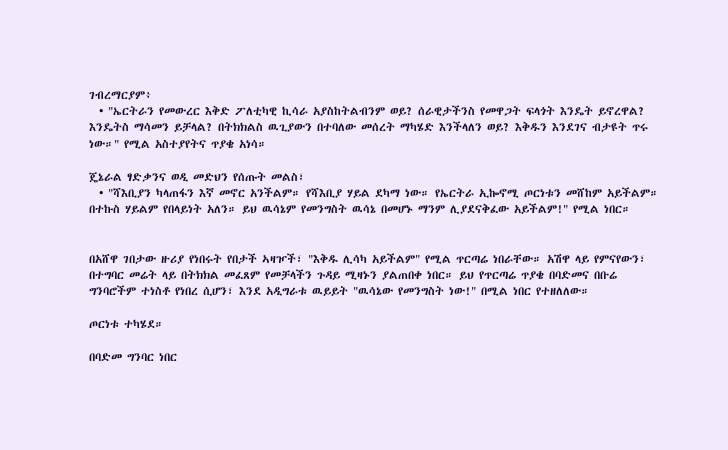ገብረማርያም፥
  • "ኤርትራን የመውረር እቅድ ፖለቲካዊ ኪሳራ አያስከትልብንም ወይ? ሰራዊታችንስ የመዋጋት ፍላጎት እንዴት ይኖረዋል? እንዴትስ ማሳመን ይቻላል? በትክክልስ ዉጊያውን በተባለው መሰረት ማካሄድ እንችላለን ወይ? እቅዱን እንደገና ብታዩት ጥሩ ነው።" የሚል አስተያየትና ጥያቄ አነሳ።

ጄኔራል ፃድቃንና ወዲ መድህን የሰጡት መልስ፣
  • "ሻእቢያን ካላጠፋን እኛ መኖር አንችልም። የሻእቢያ ሃይል ደካማ ነው። የኤርትራ ኢኰኖሚ ጦርነቱን መሸከም አይችልም። በተኩስ ሃይልም የበላይነት አለን። ይህ ዉሳኔም የመንግስት ዉሳኔ በመሆኑ ማንም ሊያደናቅፈው አይችልም!" የሚል ነበር።


በአሸዋ ገበታው ዙሪያ የነበሩት የበታች ኣዛዦች፣ "እቅዱ ሊሳካ አይችልም" የሚል ጥርጣሬ ነበራቸው። አሽዋ ላይ የምናየውን፣ በተግባር መሬት ላይ በትክክል መፈጸም የመቻላችን ጉዳይ ሚዛኑን ያልጠበቀ ነበር። ይህ የጥርጣሬ ጥያቄ በባድመና በቡሬ ግንባሮችም ተነስቶ የነበረ ሲሆን፣ እንደ አዲግራቱ ዉይይት "ዉሳኔው የመንግስት ነው!" በሚል ነበር የተዘለለው።

ጦርነቱ ተካሄደ።

በባድመ ግንባር ነበር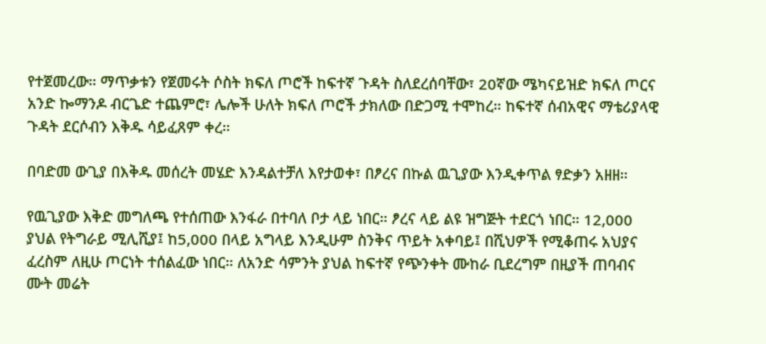የተጀመረው። ማጥቃቱን የጀመሩት ሶስት ክፍለ ጦሮች ከፍተኛ ጉዳት ስለደረሰባቸው፣ 20ኛው ሜካናይዝድ ክፍለ ጦርና አንድ ኰማንዶ ብርጌድ ተጨምሮ፣ ሌሎች ሁለት ክፍለ ጦሮች ታክለው በድጋሚ ተሞከረ። ከፍተኛ ሰብአዊና ማቴሪያላዊ ጉዳት ደርሶብን እቅዱ ሳይፈጸም ቀረ።

በባድመ ውጊያ በእቅዱ መሰረት መሄድ እንዳልተቻለ እየታወቀ፣ በፆረና በኩል ዉጊያው እንዲቀጥል ፃድቃን አዘዘ።

የዉጊያው እቅድ መግለጫ የተሰጠው እንፋራ በተባለ ቦታ ላይ ነበር። ፆረና ላይ ልዩ ዝግጅት ተደርጎ ነበር። 12,000 ያህል የትግራይ ሚሊሺያ፤ ከ5,000 በላይ አግላይ እንዲሁም ስንቅና ጥይት አቀባይ፤ በሺህዎች የሚቆጠሩ አህያና ፈረስም ለዚሁ ጦርነት ተሰልፈው ነበር። ለአንድ ሳምንት ያህል ከፍተኛ የጭንቀት ሙከራ ቢደረግም በዚያች ጠባብና ሙት መሬት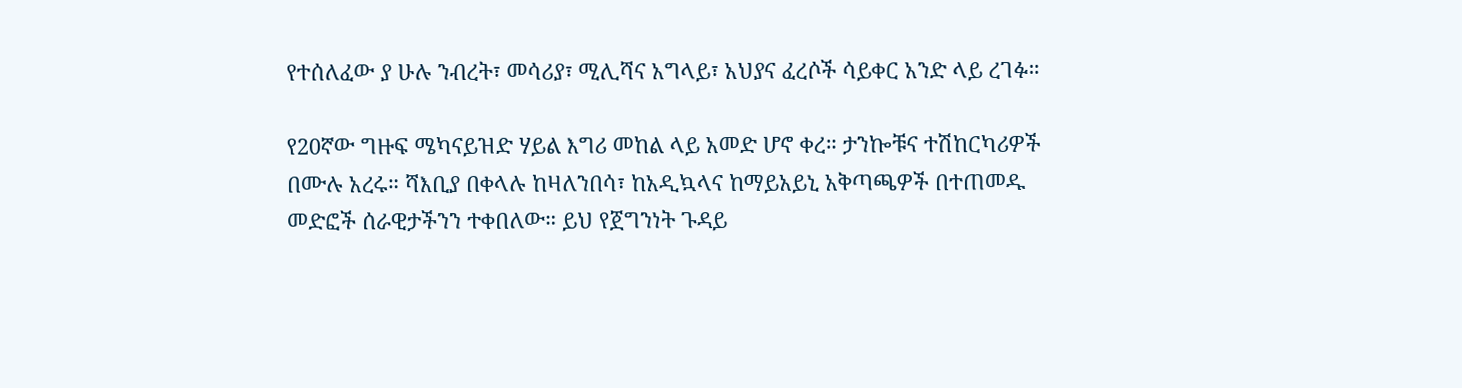የተሰለፈው ያ ሁሉ ንብረት፣ መሳሪያ፣ ሚሊሻና አግላይ፣ አህያና ፈረሶች ሳይቀር አንድ ላይ ረገፉ።

የ20ኛው ግዙፍ ሜካናይዝድ ሃይል እግሪ መከል ላይ አመድ ሆኖ ቀረ። ታንኰቹና ተሽከርካሪዎች በሙሉ አረሩ። ሻእቢያ በቀላሉ ከዛለንበሳ፣ ከአዲኳላና ከማይአይኒ አቅጣጫዎች በተጠመዱ መድፎች ሰራዊታችንን ተቀበለው። ይህ የጀግንነት ጉዳይ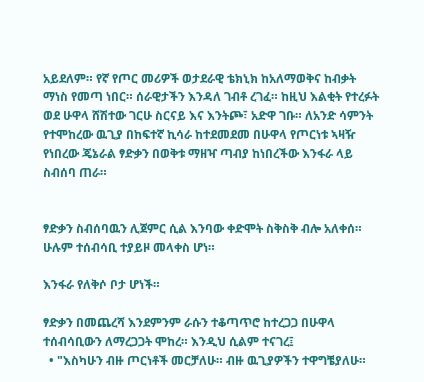አይደለም። የኛ የጦር መሪዎች ወታደራዊ ቴክኒክ ከአለማወቅና ከብቃት ማነስ የመጣ ነበር። ሰራዊታችን እንዳለ ገብቶ ረገፈ። ከዚህ እልቂት የተረፉት ወደ ሁዋላ ሸሽተው ገርሁ ስርናይ እና እንትጮ፣ አድዋ ገቡ። ለአንድ ሳምንት የተሞከረው ዉጊያ በከፍተኛ ኪሳራ ከተደመደመ በሁዋላ የጦርነቱ ኣዛዥ የነበረው ጄኔራል ፃድቃን በወቅቱ ማዘዣ ጣብያ ከነበረችው እንፋራ ላይ ስብሰባ ጠራ።


ፃድቃን ስብሰባዉን ሊጀምር ሲል እንባው ቀድሞት ስቅስቅ ብሎ አለቀሰ። ሁሉም ተሰብሳቢ ተያይዞ መላቀስ ሆነ።

እንፋራ የለቅሶ ቦታ ሆነች።

ፃድቃን በመጨረሻ እንደምንም ራሱን ተቆጣጥሮ ከተረጋጋ በሁዋላ ተሰብሳቢውን ለማረጋጋት ሞከረ። እንዲህ ሲልም ተናገረ፤
  • "እስካሁን ብዙ ጦርነቶች መርቻለሁ። ብዙ ዉጊያዎችን ተዋግቼያለሁ።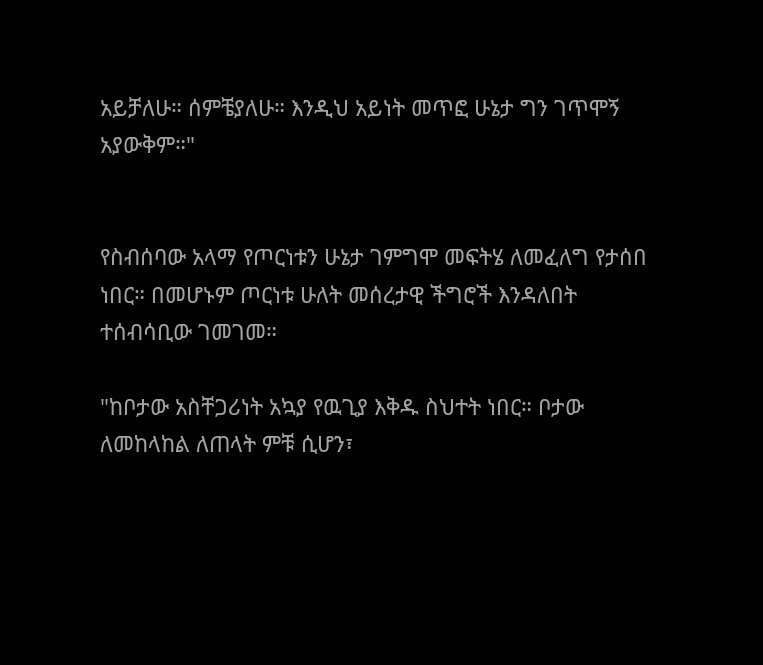አይቻለሁ። ሰምቼያለሁ። እንዲህ አይነት መጥፎ ሁኔታ ግን ገጥሞኝ አያውቅም።"


የስብሰባው አላማ የጦርነቱን ሁኔታ ገምግሞ መፍትሄ ለመፈለግ የታሰበ ነበር። በመሆኑም ጦርነቱ ሁለት መሰረታዊ ችግሮች እንዳለበት ተሰብሳቢው ገመገመ።

"ከቦታው አስቸጋሪነት አኳያ የዉጊያ እቅዱ ስህተት ነበር። ቦታው ለመከላከል ለጠላት ምቹ ሲሆን፣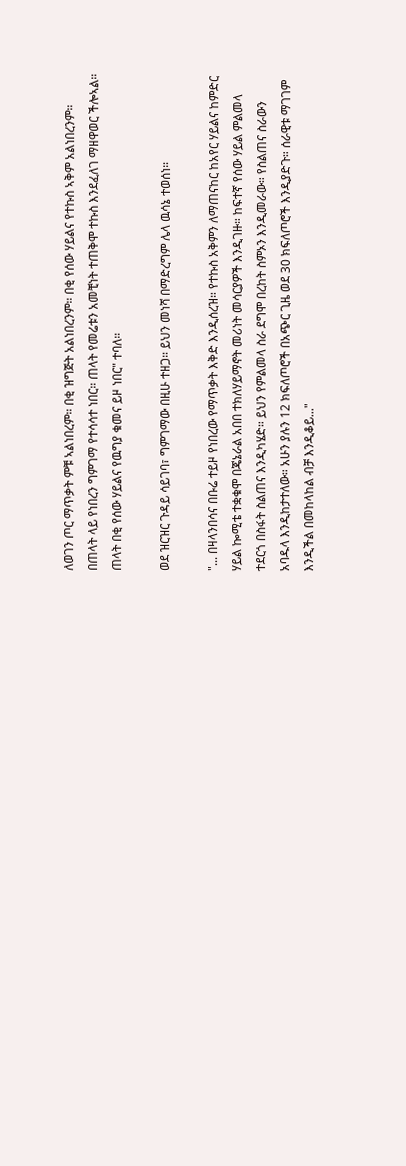ለወገን ጦር ማጥቃት ምቹ ኣልነበረም። በቂ ዝግጅት አልነበረንም። በቂ የሰው ሃይልና የተኩስ ኣቅም አልነበረንም። በጠላት ላይ የነበረን ግምገማ የተሳሳተ ነበር። ጠላት የመሬቱን አመቺነት ተጠቅሞ ተኩስ እንደፈለገ ማዘዋወር ችሎኣል። ጠላት በቂ የሰው ሃይልና የዉግያ ቁመና ይዞ ነበር" ተባለ።

ወደ ዝርዝር ጉዳይ ሳይገባ፣ ግምገማው በዚሁ ተዘጋ። ይህን መነሻ በማድረግም ሌላ ዉሳኔ ተወሰነ።

"... በዛላንበሳና በቡሬ ተይዞ የነበረው የማጥቃት እቅድ እንዲሰረዝ። የተኩስ አቅምን ለማጠናከር ከአየር ሃይልና ከምድር ሃይል ኰሚቴ ተቋቁሞ በጄኔራል አበበ ተክለሃይማኖት መሪነት መሳርያዎች እንዲገዙ። ከፍተኛ የሰው ሃይል ምልመላ ተደርጎ በስፋት ስልጠና እንዲካሄድ። ይህን የምልመላ ስራ ደግሞ በረከት ስምኦን እንዲመራው። የስልጠና ስራውን አባዱላ እንዲከታተለው። አሁን ያሉን 12 ክፍለጦሮች በአጭር ጊዜ ወደ 30 ክፍለጦሮች እንዲያድጉ። ሰራዊቱ ማገገም እንዲችል በመከላከል ብቻ እንዲቆይ..."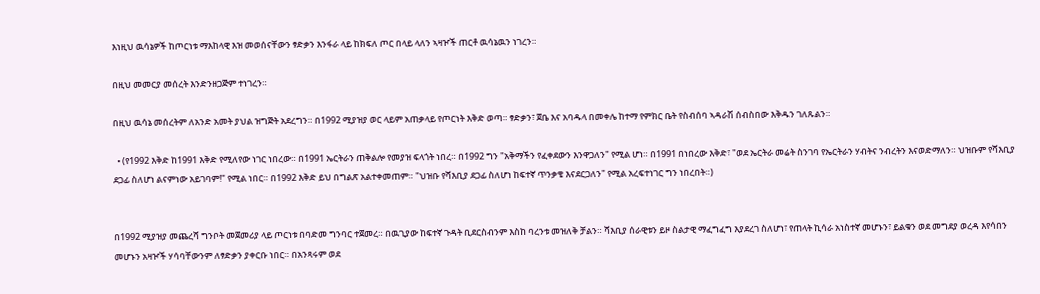እነዚህ ዉሳኔዎች ከጦርነቱ ማእከላዊ እዝ መወሰናቸውን ፃድቃን እንፋራ ላይ ከክፍለ ጦር በላይ ላለን ኣዛዦች ጠርቶ ዉሳኔዉን ነገረን።

በዚህ መመርያ መሰረት እንድንዘጋጅም ተነገረን።

በዚህ ዉሳኔ መሰረትም ለአንድ አመት ያህል ዝግጅት አደረግን። በ1992 ሚያዝያ ወር ላይም አጠቃላይ የጦርነት እቅድ ወጣ። ፃድቃን፣ ጀቤ እና አባዱላ በመቀሌ ከተማ የምክር ቤት የስብሰባ ኣዳራሽ ሰብስበው እቅዱን ገለጹልን።

  • (የ1992 እቅድ ከ1991 እቅድ የሚለየው ነገር ነበረው። በ1991 ኤርትራን ጠቅልሎ የመያዝ ፍላጎት ነበረ። በ1992 ግን "አቅማችን የፈቀደውን እንዋጋለን" የሚል ሆነ። በ1991 በነበረው እቅድ፣ "ወደ ኤርትራ መሬት ስንገባ የኤርትራን ሃብትና ንብረትን እናወድማለን። ህዝቡም የሻእቢያ ደጋፊ ስለሆነ ልናምነው አይገባም!" የሚል ነበር። በ1992 እቅድ ይህ በግልጽ አልተቀመጠም። "ህዝቡ የሻእቢያ ደጋፊ ስለሆነ ከፍተኛ ጥንቃቄ እናደርጋለን" የሚል አረፍተነገር ግን ነበረበት።)


በ1992 ሚያዝያ መጨረሻ ግንቦት መጀመሪያ ላይ ጦርነቱ በባድመ ግንባር ተጀመረ። በዉጊያው ከፍተኛ ጉዳት ቢደርስብንም እስከ ባረንቱ መዝለቅ ቻልን። ሻእቢያ ሰራዊቱን ይዞ ስልታዊ ማፈግፈግ እያደረገ ስለሆነ፣ የጠላት ኪሳራ አነስተኛ መሆኑን፣ ይልቁን ወደ መግደያ ወረዳ እየሳበን መሆኑን አዛዦች ሃሳባቸውንም ለፃድቃን ያቀርቡ ነበር። በአንጻሩም ወደ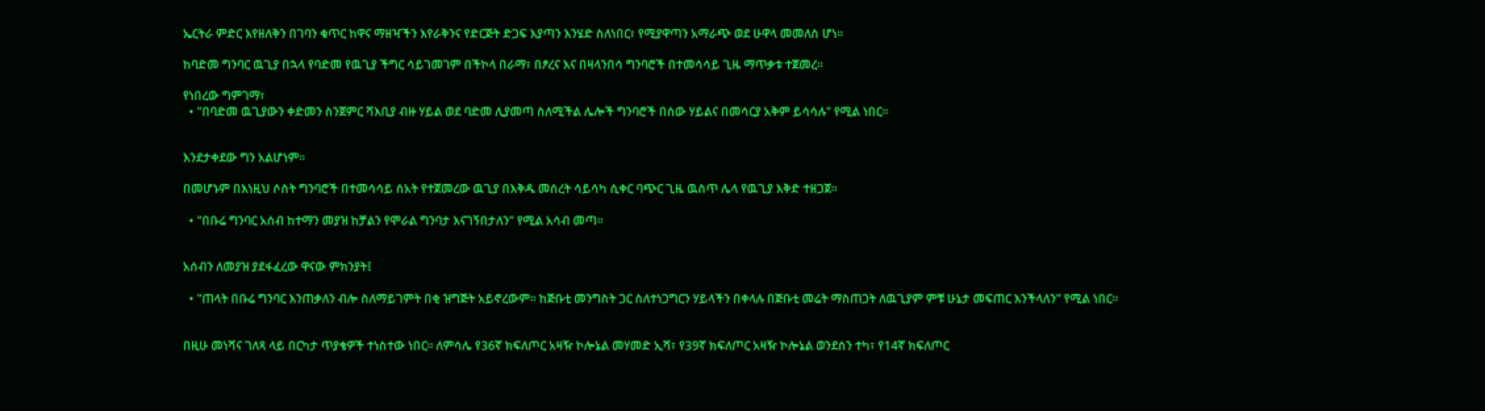ኤርትራ ምድር እየዘለቅን በገባን ቁጥር ከዋና ማዘዣችን እየራቅንና የድርጅት ድጋፍ እያጣን እንሄድ ስለነበር፣ የሚያዋጣን አማራጭ ወደ ሁዋላ መመለስ ሆነ።

ከባድመ ግንባር ዉጊያ በኋላ የባድመ የዉጊያ ችግር ሳይገመገም በችኮላ በራማ፣ በፆረና እና በዛላንበሳ ግንባሮች በተመሳሳይ ጊዜ ማጥቃቱ ተጀመረ።

የነበረው ግምገማ፣
  • "በባድመ ዉጊያውን ቀድመን ስንጀምር ሻእቢያ ብዙ ሃይል ወደ ባድመ ሊያመጣ ስለሚችል ሌሎች ግንባሮች በሰው ሃይልና በመሳርያ አቅም ይሳሳሉ" የሚል ነበር።


እንደታቀደው ግን አልሆነም።

በመሆኑም በእነዚህ ሶስት ግንባሮች በተመሳሳይ ሰአት የተጀመረው ዉጊያ በእቅዱ መሰረት ሳይሳካ ሲቀር ባጭር ጊዜ ዉስጥ ሌላ የዉጊያ እቅድ ተዘጋጀ።

  • "በቡሬ ግንባር አሰብ ከተማን መያዝ ከቻልን የሞራል ግንባታ እናገኝበታለን" የሚል አሳብ መጣ።


አሰብን ለመያዝ ያደፋፈረው ዋናው ምክንያት፤

  • "ጠላት በቡሬ ግንባር እንጠቃለን ብሎ ስለማይገምት በቂ ዝግጅት አይኖረውም። ከጅቡቲ መንግስት ጋር ስለተነጋግርን ሃይላችን በቀላሉ በጅቡቲ መሬት ማስጠጋት ለዉጊያም ምቹ ሁኔታ መፍጠር እንችላለን" የሚል ነበር።


በዚሁ መነሻና ገለጻ ላይ በርካታ ጥያቄዎች ተነስተው ነበር። ለምሳሌ የ36ኛ ክፍለጦር አዛዥ ኮሎኔል መሃመድ ኢሻ፣ የ39ኛ ክፍለጦር አዛዥ ኮሎኔል ወንደሰን ተካ፣ የ14ኛ ክፍለጦር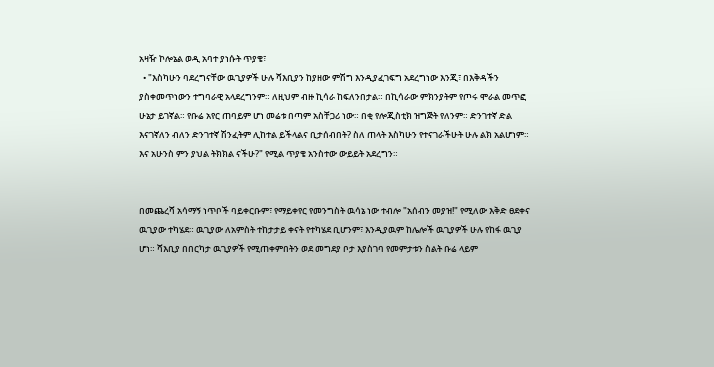አዛዥ ኮሎኔል ወዲ አባተ ያነሱት ጥያቄ፣
  • "እስካሁን ባደረግናቸው ዉጊያዎች ሁሉ ሻእቢያን ከያዘው ምሽግ እንዲያፈገፍግ አደረግነው እንጂ፣ በእቅዳችን ያስቀመጥነውን ተግባራዊ አላደረግንም። ለዚህም ብዙ ኪሳራ ከፍለንበታል። በኪሳራው ምክንያትም የጦሩ ሞራል መጥፎ ሁኔታ ይገኛል። የቡሬ አየር ጠባይም ሆነ መሬቱ በጣም አስቸጋሪ ነው። በቂ የሎጂስቲክ ዝግጅት የለንም። ድንገተኛ ድል እናገኛለን ብለን ድንገተኛ ሽንፈትም ሊከተል ይችላልና ቢታሰብበት? ስለ ጠላት እስካሁን የተናገራችሁት ሁሉ ልክ አልሆነም። እና አሁንስ ምን ያህል ትክክል ናችሁ?" የሚል ጥያቄ አንስተው ውይይት አደረግን።


በመጨረሻ አሳማኝ ነጥቦች ባይቀርቡም፣ የማይቀየር የመንግስት ዉሳኔ ነው ተብሎ "አሰብን መያዝ!" የሚለው እቅድ ፀደቀና ዉጊያው ተካሄደ። ዉጊያው ለአምስት ተከታታይ ቀናት የተካሄደ ቢሆንም፣ እንዲያዉም ከሌሎች ዉጊያዎች ሁሉ የከፋ ዉጊያ ሆነ። ሻእቢያ በበርካታ ዉጊያዎች የሚጠቀምበትን ወደ መግደያ ቦታ እያስገባ የመምታቱን ስልት ቡሬ ላይም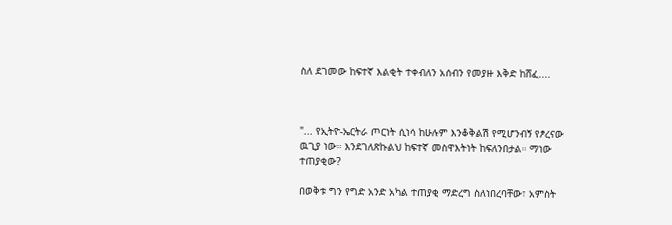ስለ ደገመው ከፍተኛ እልቂት ተቀብለን አሰብን የመያዙ እቅድ ከሸፈ....



"... የኢትዮ-ኤርትራ ጦርነት ሲነሳ ከሁሉም እንቆቅልሽ የሚሆንብኝ የፆረናው ዉጊያ ነው። እንደገለጽኩልህ ከፍተኛ መስዋእትነት ከፍለንበታል። ማነው ተጠያቂው?

በወቅቱ ግን የግድ አንድ አካል ተጠያቂ ማድረግ ስለነበረባቸው፣ አምስት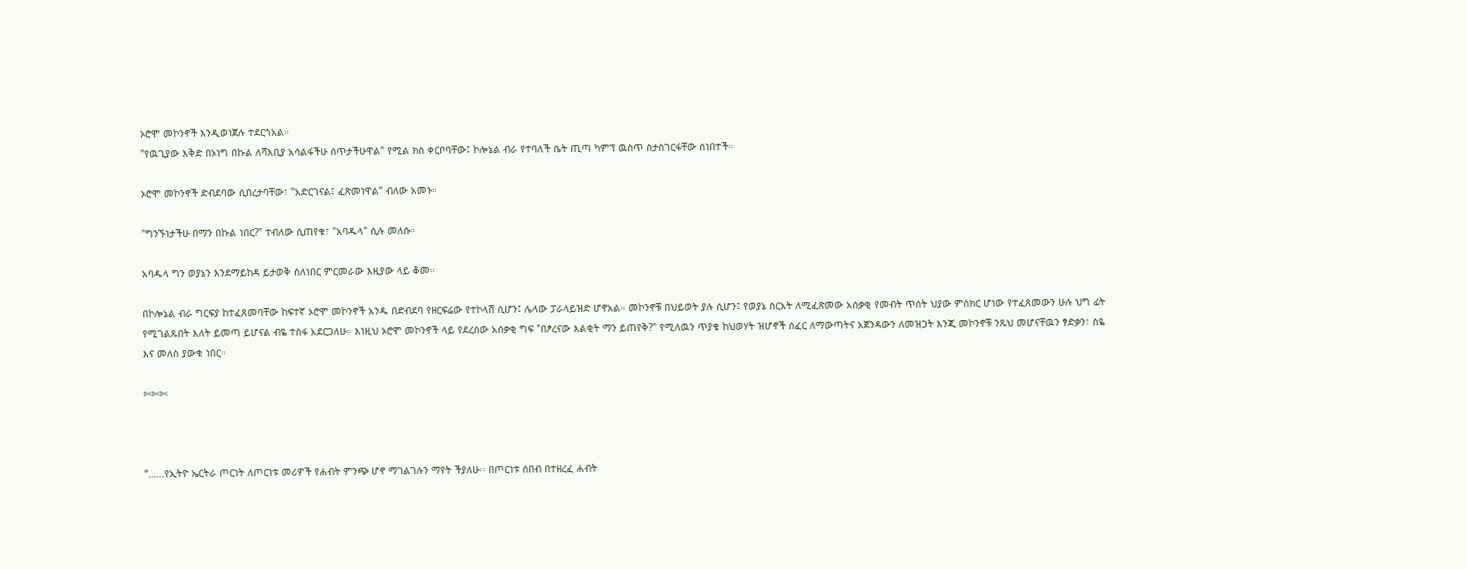ኦሮሞ መኮንኖች እንዲወነጀሉ ተደርጎአል።
"የዉጊያው እቅድ በኦነግ በኩል ለሻእቢያ አሳልፋችሁ ሰጥታችሁዋል" የሚል ክስ ቀርቦባቸው፤ ኮሎኔል ብራ የተባለች ሴት ጢጣ ካምፕ ዉስጥ ስታስገርፋቸው ሰነበተች።

ኦሮሞ መኮንኖች ድብደባው ሲበረታባቸው፣ "አድርገናል፤ ፈጽመነዋል" ብለው አመኑ።

"ግንኙነታችሁ በማን በኩል ነበር?" ተብለው ሲጠየቁ፣ "አባዱላ" ሲሉ መለሱ።

አባዱላ ግን ወያኔን እንደማይከዳ ይታወቅ ስለነበር ምርመራው እዚያው ላይ ቆመ።

በኮሎኔል ብራ ግርፍያ ከተፈጸመባቸው ከፍተኛ ኦሮሞ መኮንኖች አንዱ በድብደባ የዘርፍሬው የተኮላሸ ሲሆን፤ ሌላው ፓራላይዝድ ሆኖአል። መኮንኖቹ በህይወት ያሉ ሲሆን፤ የወያኔ ስርአት ለሚፈጽመው አሰቃቂ የመብት ጥሰት ህያው ምስክር ሆነው የተፈጸመውን ሁሉ ህግ ፊት የሚገልጹበት እለት ይመጣ ይሆናል ብዬ ተስፋ አደርጋለሁ። እነዚህ ኦሮሞ መኮንኖች ላይ የደረሰው አሰቃቂ ግፍ "በፆረናው እልቂት ማን ይጠየቅ?" የሚለዉን ጥያቄ ከህወሃት ዝሆኖች ሰፈር ለማውጣትና አጀንዳውን ለመዝጋት እንጂ መኮንኖቹ ንጹህ መሆናቸዉን ፃድቃን፣ ስዬ እና መለስ ያውቁ ነበር።

✄✄✄



“……የኢትዮ ኤርትራ ጦርነት ለጦርነቱ መሪዎች የሐብት ምንጭ ሆኖ ማገልገሉን ማየት ችያለሁ፡፡ በጦርነቱ ሰበብ በተዘረፈ ሐብት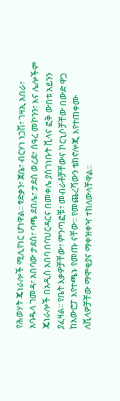የሕወሃት ጄነራሎች ሚሊየነር ሆነዋል፡፡ ፃድቃን፣ ጀቤ፣ ብርሃነ ነጋሽ፣ ገዛኢ አበራ፣ አባዱላ ገመዳ፣ አበባው ታደሰ፣ ባጫ ደበሌ፣ ታደሰ ወረደ፣ ሰዓረ መኮንን፣ እና ሌሎችም ጄነራሎች በአዲስ አበባ በባህርዳርና በመቀሌ ያስገነቡት ቪላና ፎቅ ውበቱ አይንን ያፈዛል፡፡ የቤት እቃዎቻቸው፣ ምንጣፎቹ፣ መብራቶቻቸውና ኮርኒሶቻቸው በውድ ዋጋ ከአውሮፓ እየተጫኑ የመጡ ናቸው፡፡ የመጨረሻውን ቴክኖሎጂ እየተጠቀሙ ለቪላዎቻቸው ማሞቂያና ማቀዝቀዣ ተክለውላቸዋል፡፡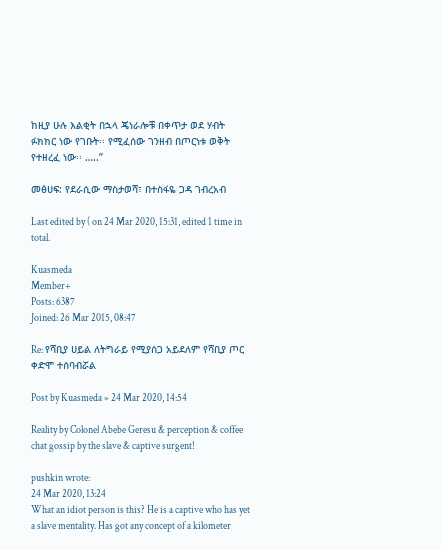ከዚያ ሁሉ እልቂት በኋላ ጄነራሎቹ በቀጥታ ወደ ሃብት ፉክክር ነው የገቡት፡፡ የሚፈሰው ገንዘብ በጦርነቱ ወቅት የተዘረፈ ነው፡፡ …..”

መፅሀፍ: የደራሲው ማስታወሻ፣ በተስፋዬ ጋዳ ገብረአብ

Last edited by ( on 24 Mar 2020, 15:31, edited 1 time in total.

Kuasmeda
Member+
Posts: 6387
Joined: 26 Mar 2015, 08:47

Re: የሻቢያ ሀይል ለትግራይ የሚያሰጋ አይደለም የሻቢያ ጦር ቀድሞ ተሰባብሯል

Post by Kuasmeda » 24 Mar 2020, 14:54

Reality by Colonel Abebe Geresu & perception & coffee chat gossip by the slave & captive surgent!

pushkin wrote:
24 Mar 2020, 13:24
What an idiot person is this? He is a captive who has yet a slave mentality. Has got any concept of a kilometer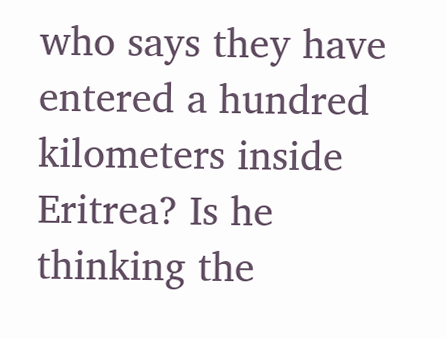who says they have entered a hundred kilometers inside Eritrea? Is he thinking the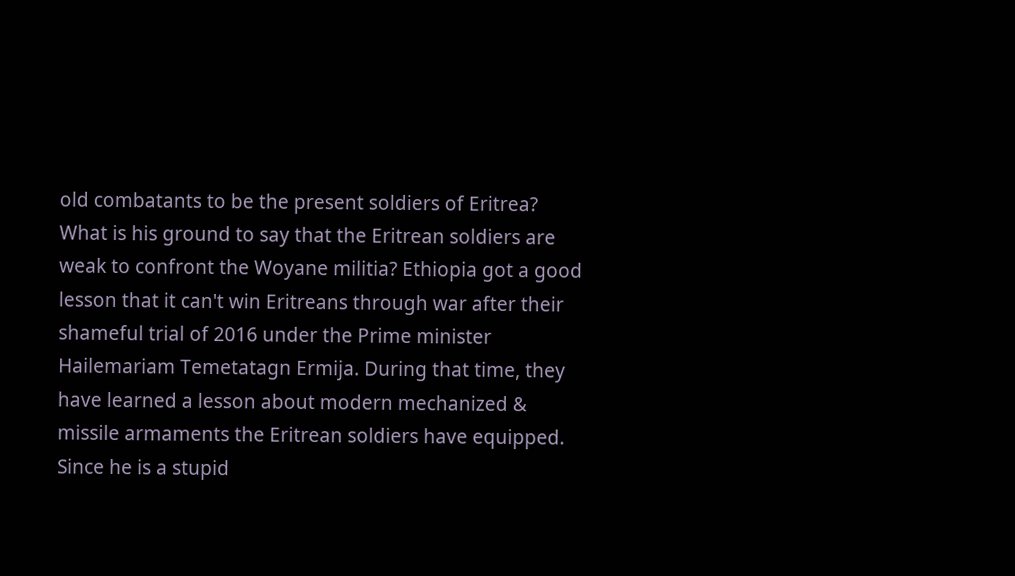old combatants to be the present soldiers of Eritrea? What is his ground to say that the Eritrean soldiers are weak to confront the Woyane militia? Ethiopia got a good lesson that it can't win Eritreans through war after their shameful trial of 2016 under the Prime minister Hailemariam Temetatagn Ermija. During that time, they have learned a lesson about modern mechanized & missile armaments the Eritrean soldiers have equipped. Since he is a stupid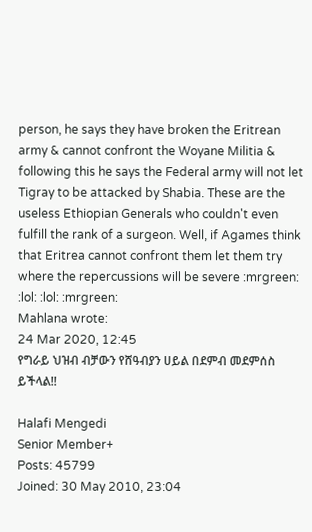person, he says they have broken the Eritrean army & cannot confront the Woyane Militia & following this he says the Federal army will not let Tigray to be attacked by Shabia. These are the useless Ethiopian Generals who couldn't even fulfill the rank of a surgeon. Well, if Agames think that Eritrea cannot confront them let them try where the repercussions will be severe :mrgreen: :lol: :lol: :mrgreen:
Mahlana wrote:
24 Mar 2020, 12:45
የግራይ ህዝብ ብቻውን የሸዓብያን ሀይል በደምብ መደምሰስ ይችላል!!

Halafi Mengedi
Senior Member+
Posts: 45799
Joined: 30 May 2010, 23:04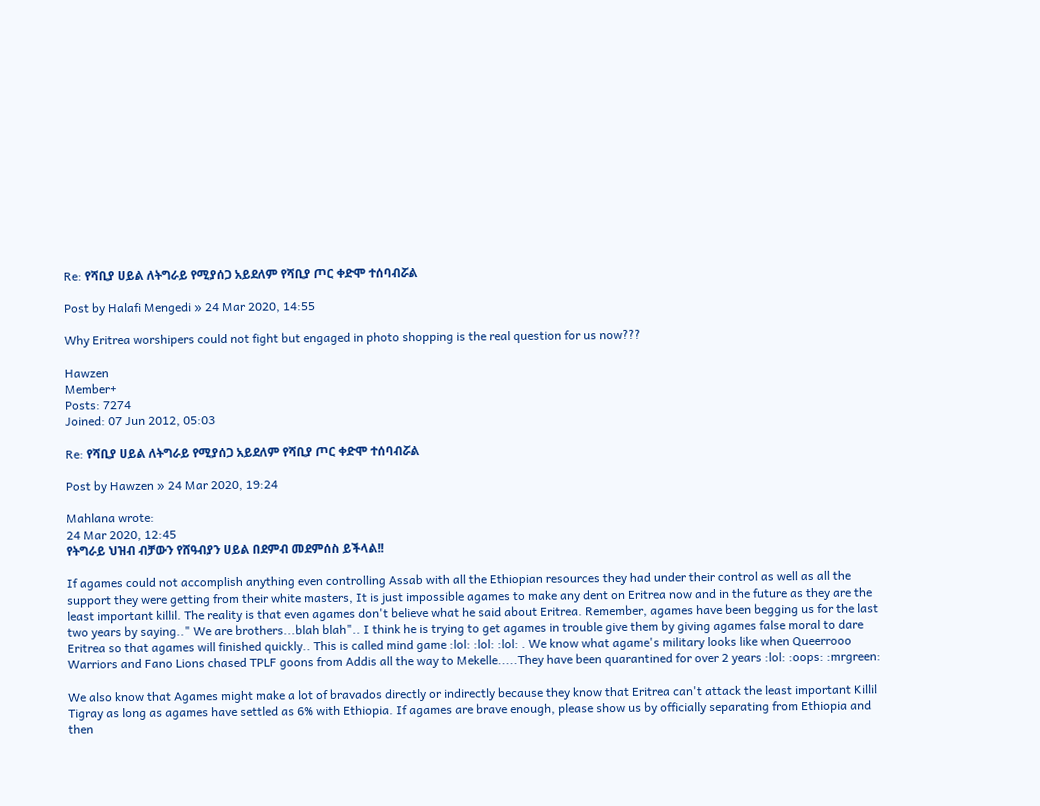Re: የሻቢያ ሀይል ለትግራይ የሚያሰጋ አይደለም የሻቢያ ጦር ቀድሞ ተሰባብሯል

Post by Halafi Mengedi » 24 Mar 2020, 14:55

Why Eritrea worshipers could not fight but engaged in photo shopping is the real question for us now???

Hawzen
Member+
Posts: 7274
Joined: 07 Jun 2012, 05:03

Re: የሻቢያ ሀይል ለትግራይ የሚያሰጋ አይደለም የሻቢያ ጦር ቀድሞ ተሰባብሯል

Post by Hawzen » 24 Mar 2020, 19:24

Mahlana wrote:
24 Mar 2020, 12:45
የትግራይ ህዝብ ብቻውን የሸዓብያን ሀይል በደምብ መደምሰስ ይችላል!!

If agames could not accomplish anything even controlling Assab with all the Ethiopian resources they had under their control as well as all the support they were getting from their white masters, It is just impossible agames to make any dent on Eritrea now and in the future as they are the least important killil. The reality is that even agames don't believe what he said about Eritrea. Remember, agames have been begging us for the last two years by saying.." We are brothers...blah blah".. I think he is trying to get agames in trouble give them by giving agames false moral to dare Eritrea so that agames will finished quickly.. This is called mind game :lol: :lol: :lol: . We know what agame's military looks like when Queerrooo Warriors and Fano Lions chased TPLF goons from Addis all the way to Mekelle.....They have been quarantined for over 2 years :lol: :oops: :mrgreen:

We also know that Agames might make a lot of bravados directly or indirectly because they know that Eritrea can't attack the least important Killil Tigray as long as agames have settled as 6% with Ethiopia. If agames are brave enough, please show us by officially separating from Ethiopia and then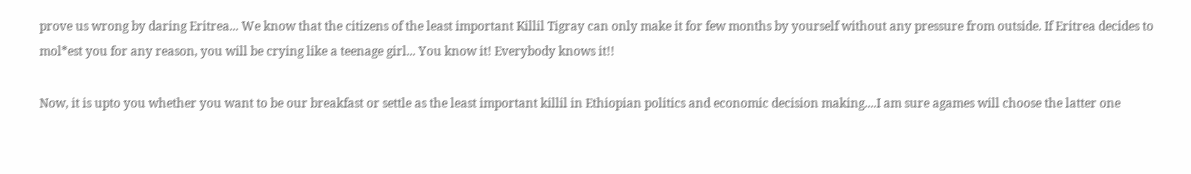prove us wrong by daring Eritrea... We know that the citizens of the least important Killil Tigray can only make it for few months by yourself without any pressure from outside. If Eritrea decides to mol*est you for any reason, you will be crying like a teenage girl... You know it! Everybody knows it!!

Now, it is upto you whether you want to be our breakfast or settle as the least important killil in Ethiopian politics and economic decision making....I am sure agames will choose the latter one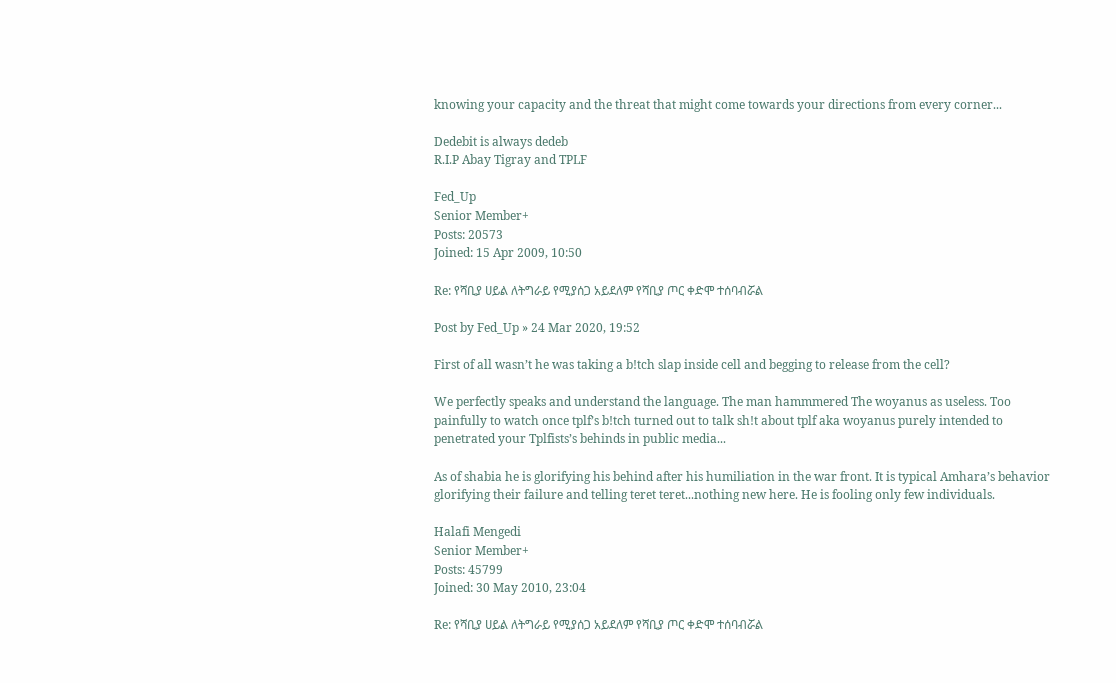knowing your capacity and the threat that might come towards your directions from every corner...

Dedebit is always dedeb
R.I.P Abay Tigray and TPLF

Fed_Up
Senior Member+
Posts: 20573
Joined: 15 Apr 2009, 10:50

Re: የሻቢያ ሀይል ለትግራይ የሚያሰጋ አይደለም የሻቢያ ጦር ቀድሞ ተሰባብሯል

Post by Fed_Up » 24 Mar 2020, 19:52

First of all wasn’t he was taking a b!tch slap inside cell and begging to release from the cell?

We perfectly speaks and understand the language. The man hammmered The woyanus as useless. Too painfully to watch once tplf’s b!tch turned out to talk sh!t about tplf aka woyanus purely intended to penetrated your Tplfists’s behinds in public media...

As of shabia he is glorifying his behind after his humiliation in the war front. It is typical Amhara’s behavior glorifying their failure and telling teret teret...nothing new here. He is fooling only few individuals.

Halafi Mengedi
Senior Member+
Posts: 45799
Joined: 30 May 2010, 23:04

Re: የሻቢያ ሀይል ለትግራይ የሚያሰጋ አይደለም የሻቢያ ጦር ቀድሞ ተሰባብሯል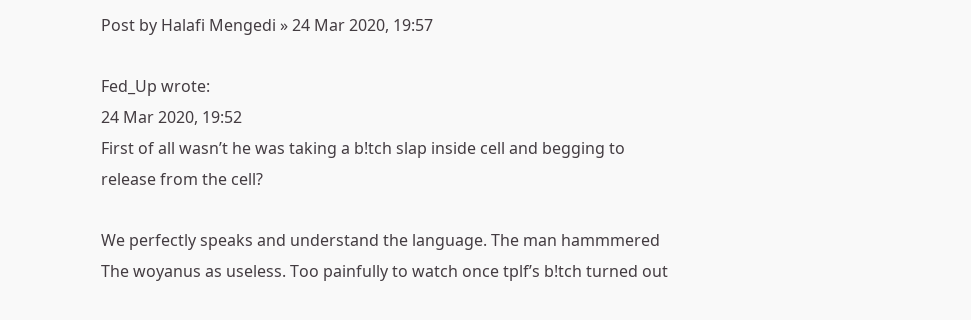Post by Halafi Mengedi » 24 Mar 2020, 19:57

Fed_Up wrote:
24 Mar 2020, 19:52
First of all wasn’t he was taking a b!tch slap inside cell and begging to release from the cell?

We perfectly speaks and understand the language. The man hammmered The woyanus as useless. Too painfully to watch once tplf’s b!tch turned out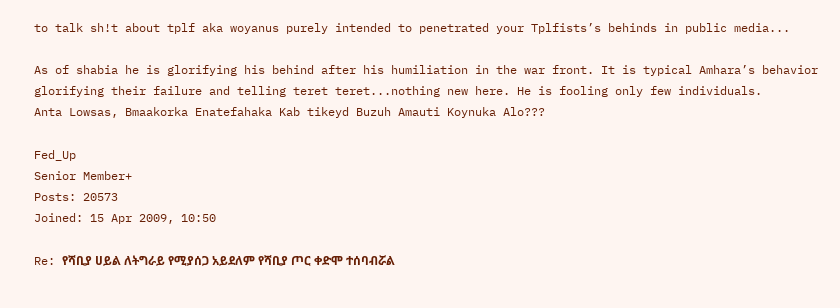to talk sh!t about tplf aka woyanus purely intended to penetrated your Tplfists’s behinds in public media...

As of shabia he is glorifying his behind after his humiliation in the war front. It is typical Amhara’s behavior glorifying their failure and telling teret teret...nothing new here. He is fooling only few individuals.
Anta Lowsas, Bmaakorka Enatefahaka Kab tikeyd Buzuh Amauti Koynuka Alo???

Fed_Up
Senior Member+
Posts: 20573
Joined: 15 Apr 2009, 10:50

Re: የሻቢያ ሀይል ለትግራይ የሚያሰጋ አይደለም የሻቢያ ጦር ቀድሞ ተሰባብሯል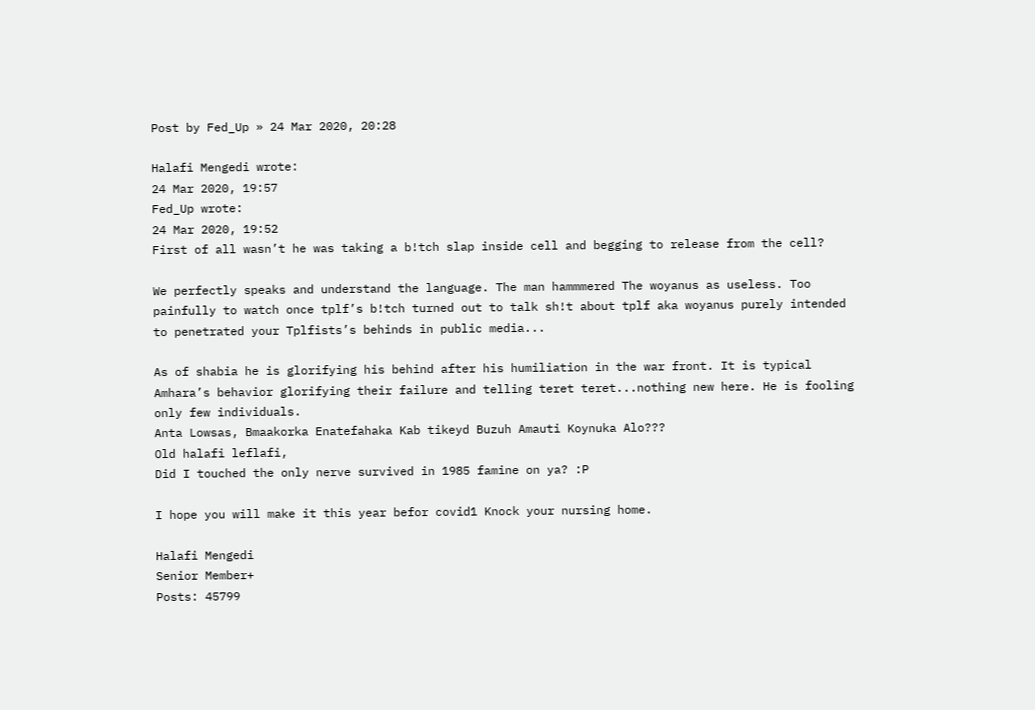Post by Fed_Up » 24 Mar 2020, 20:28

Halafi Mengedi wrote:
24 Mar 2020, 19:57
Fed_Up wrote:
24 Mar 2020, 19:52
First of all wasn’t he was taking a b!tch slap inside cell and begging to release from the cell?

We perfectly speaks and understand the language. The man hammmered The woyanus as useless. Too painfully to watch once tplf’s b!tch turned out to talk sh!t about tplf aka woyanus purely intended to penetrated your Tplfists’s behinds in public media...

As of shabia he is glorifying his behind after his humiliation in the war front. It is typical Amhara’s behavior glorifying their failure and telling teret teret...nothing new here. He is fooling only few individuals.
Anta Lowsas, Bmaakorka Enatefahaka Kab tikeyd Buzuh Amauti Koynuka Alo???
Old halafi leflafi,
Did I touched the only nerve survived in 1985 famine on ya? :P

I hope you will make it this year befor covid1 Knock your nursing home.

Halafi Mengedi
Senior Member+
Posts: 45799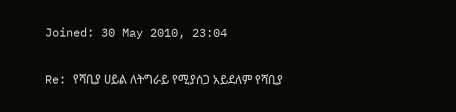Joined: 30 May 2010, 23:04

Re: የሻቢያ ሀይል ለትግራይ የሚያሰጋ አይደለም የሻቢያ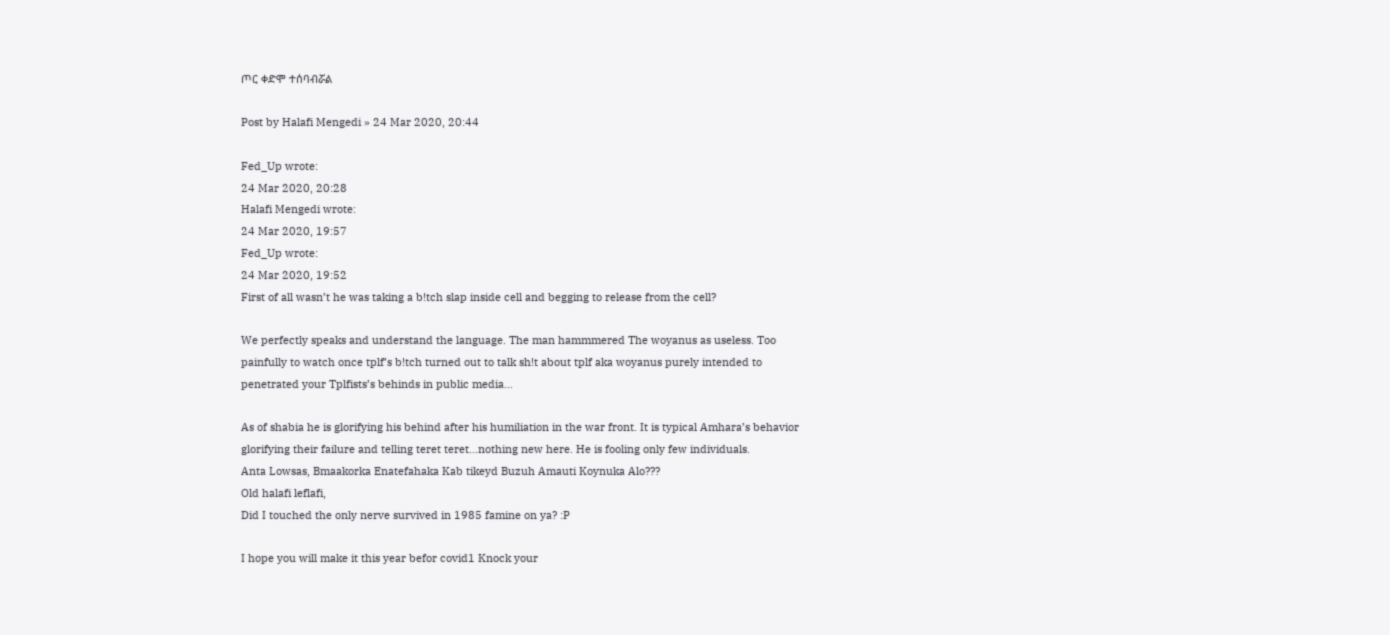ጦር ቀድሞ ተሰባብሯል

Post by Halafi Mengedi » 24 Mar 2020, 20:44

Fed_Up wrote:
24 Mar 2020, 20:28
Halafi Mengedi wrote:
24 Mar 2020, 19:57
Fed_Up wrote:
24 Mar 2020, 19:52
First of all wasn’t he was taking a b!tch slap inside cell and begging to release from the cell?

We perfectly speaks and understand the language. The man hammmered The woyanus as useless. Too painfully to watch once tplf’s b!tch turned out to talk sh!t about tplf aka woyanus purely intended to penetrated your Tplfists’s behinds in public media...

As of shabia he is glorifying his behind after his humiliation in the war front. It is typical Amhara’s behavior glorifying their failure and telling teret teret...nothing new here. He is fooling only few individuals.
Anta Lowsas, Bmaakorka Enatefahaka Kab tikeyd Buzuh Amauti Koynuka Alo???
Old halafi leflafi,
Did I touched the only nerve survived in 1985 famine on ya? :P

I hope you will make it this year befor covid1 Knock your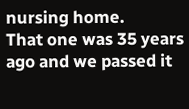nursing home.
That one was 35 years ago and we passed it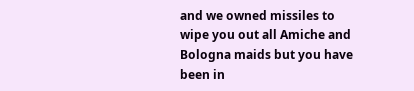and we owned missiles to wipe you out all Amiche and Bologna maids but you have been in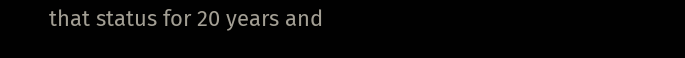that status for 20 years and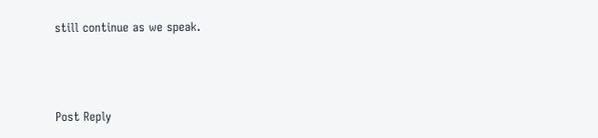still continue as we speak.



Post Reply